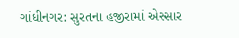ગાંધીનગર: સુરતના હજીરામાં એસ્સાર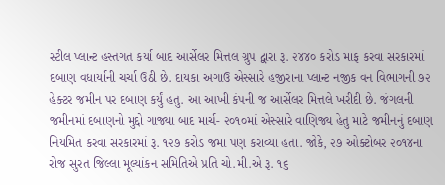સ્ટીલ પ્લાન્ટ હસ્તગત કર્યા બાદ આર્સેલર મિત્તલ ગ્રુપ દ્વારા રૂ. ૨૪૪૦ કરોડ માફ કરવા સરકારમાં દબાણ વધાર્યાની ચર્ચા ઉઠી છે. દાયકા અગાઉ એસ્સારે હજીરાના પ્લાન્ટ નજીક વન વિભાગની ૭૨ હેક્ટર જમીન પર દબાણ કર્યું હતુ. આ આખી કંપની જ આર્સેલર મિત્તલે ખરીદી છે. જંગલની જમીનમાં દબાણનો મુદ્દો ગાજ્યા બાદ માર્ચ- ૨૦૧૦માં એસ્સારે વાણિજ્ય હેતુ માટે જમીનનું દબાણ નિયમિત કરવા સરકારમાં રૂ. ૧૨૭ કરોડ જમા પણ કરાવ્યા હતા. જોકે, ૨૭ ઓક્ટોબર ૨૦૧૪ના રોજ સુરત જિલ્લા મૂલ્યાંકન સમિતિએ પ્રતિ ચો.મી.એ રૂ. ૧૬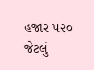હજાર ૫૨૦ જેટલું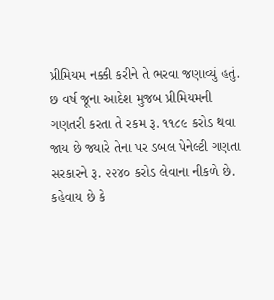પ્રીમિયમ નક્કી કરીને તે ભરવા જણાવ્યું હતું. છ વર્ષ જૂના આદેશ મુજબ પ્રીમિયમની ગણતરી કરતા તે રકમ રૂ. ૧૧૮૯ કરોડ થવા જાય છે જ્યારે તેના પર ડબલ પેનેલ્ટી ગણતા સરકારને રૂ. ૨૨૪૦ કરોડ લેવાના નીકળે છે.
કહેવાય છે કે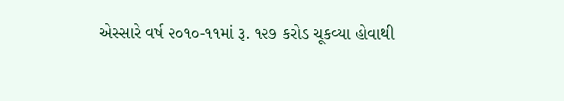એસ્સારે વર્ષ ૨૦૧૦-૧૧માં રૂ. ૧૨૭ કરોડ ચૂકવ્યા હોવાથી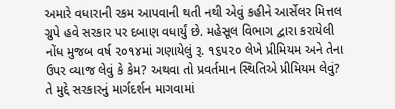અમારે વધારાની રકમ આપવાની થતી નથી એવું કહીને આર્સેલર મિત્તલ ગ્રુપે હવે સરકાર પર દબાણ વધાર્યું છે. મહેસૂલ વિભાગ દ્વારા કરાયેલી નોંધ મુજબ વર્ષ ૨૦૧૪માં ગણાયેલું રૂ. ૧૬૫૨૦ લેખે પ્રીમિયમ અને તેના ઉપર વ્યાજ લેવું કે કેમ? અથવા તો પ્રવર્તમાન સ્થિતિએ પ્રીમિયમ લેવું? તે મુદ્દે સરકારનું માર્ગદર્શન માગવામાં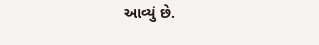આવ્યું છે.